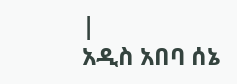|
አዲስ አበባ ሰኔ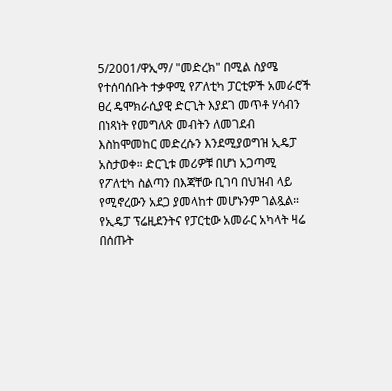5/2001/ዋኢማ/ "መድረክ" በሚል ስያሜ የተሰባሰቡት ተቃዋሚ የፖለቲካ ፓርቲዎች አመራሮች ፀረ ዴሞክራሲያዊ ድርጊት እያደገ መጥቶ ሃሳብን በነጻነት የመግለጽ መብትን ለመገደብ እስከሞመከር መድረሱን እንደሚያወግዝ ኢዴፓ አስታወቀ። ድርጊቱ መሪዎቹ በሆነ አጋጣሚ የፖለቲካ ስልጣን በእጃቸው ቢገባ በህዝብ ላይ የሚኖረውን አደጋ ያመላከተ መሆኑንም ገልጿል።
የኢዴፓ ፕሬዚደንትና የፓርቲው አመራር አካላት ዛሬ በሰጡት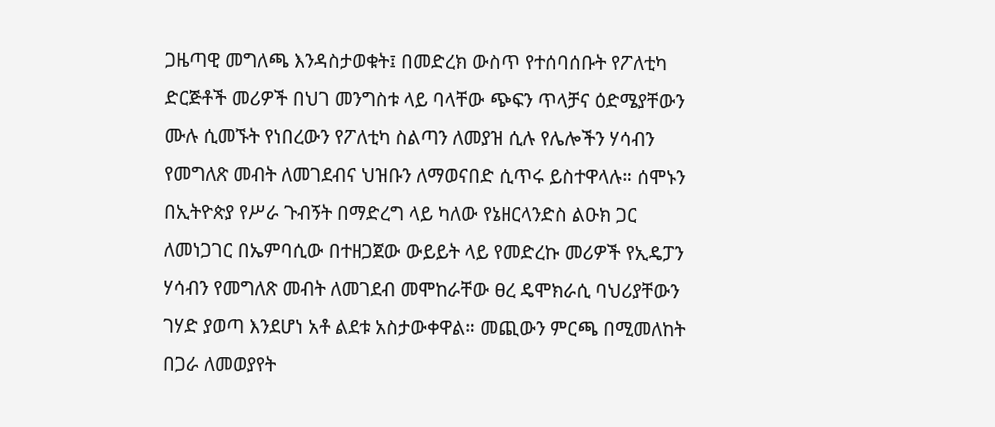ጋዜጣዊ መግለጫ እንዳስታወቁት፤ በመድረክ ውስጥ የተሰባሰቡት የፖለቲካ ድርጅቶች መሪዎች በህገ መንግስቱ ላይ ባላቸው ጭፍን ጥላቻና ዕድሜያቸውን ሙሉ ሲመኙት የነበረውን የፖለቲካ ስልጣን ለመያዝ ሲሉ የሌሎችን ሃሳብን የመግለጽ መብት ለመገደብና ህዝቡን ለማወናበድ ሲጥሩ ይስተዋላሉ። ሰሞኑን በኢትዮጵያ የሥራ ጉብኝት በማድረግ ላይ ካለው የኔዘርላንድስ ልዑክ ጋር ለመነጋገር በኤምባሲው በተዘጋጀው ውይይት ላይ የመድረኩ መሪዎች የኢዴፓን ሃሳብን የመግለጽ መብት ለመገደብ መሞከራቸው ፀረ ዴሞክራሲ ባህሪያቸውን ገሃድ ያወጣ እንደሆነ አቶ ልደቱ አስታውቀዋል። መጪውን ምርጫ በሚመለከት በጋራ ለመወያየት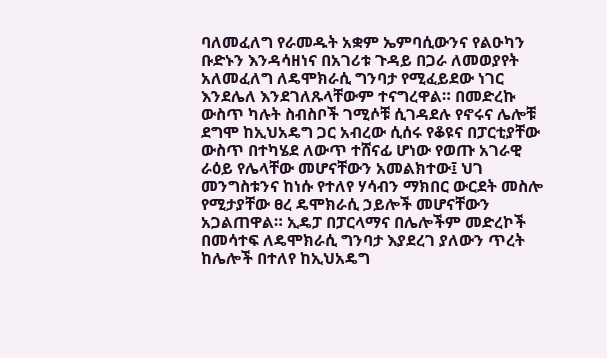ባለመፈለግ የራመዱት አቋም ኤምባሲውንና የልዑካን ቡድኑን እንዳሳዘነና በአገሪቱ ጉዳይ በጋራ ለመወያየት አለመፈለግ ለዴሞክራሲ ግንባታ የሚፈይደው ነገር እንደሌለ እንደገለጹላቸውም ተናግረዋል። በመድረኩ ውስጥ ካሉት ስብስቦች ገሚሶቹ ሲገዳደሉ የኖሩና ሌሎቹ ደግሞ ከኢህአዴግ ጋር አብረው ሲሰሩ የቆዩና በፓርቲያቸው ውስጥ በተካሄደ ለውጥ ተሸናፊ ሆነው የወጡ አገራዊ ራዕይ የሌላቸው መሆናቸውን አመልክተው፤ ህገ መንግስቱንና ከነሱ የተለየ ሃሳብን ማክበር ውርደት መስሎ የሚታያቸው ፀረ ዴሞክራሲ ኃይሎች መሆናቸውን አጋልጠዋል። ኢዴፓ በፓርላማና በሌሎችም መድረኮች በመሳተፍ ለዴሞክራሲ ግንባታ እያደረገ ያለውን ጥረት ከሌሎች በተለየ ከኢህአዴግ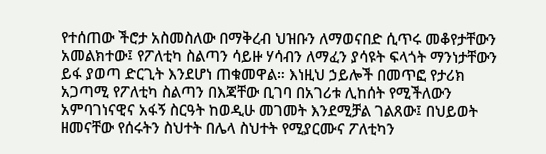የተሰጠው ችሮታ አስመስለው በማቅረብ ህዝቡን ለማወናበድ ሲጥሩ መቆየታቸውን አመልክተው፤ የፖለቲካ ስልጣን ሳይዙ ሃሳብን ለማፈን ያሳዩት ፍላጎት ማንነታቸውን ይፋ ያወጣ ድርጊት እንደሆነ ጠቁመዋል። እነዚህ ኃይሎች በመጥፎ የታሪክ አጋጣሚ የፖለቲካ ስልጣን በእጃቸው ቢገባ በአገሪቱ ሊከሰት የሚችለውን አምባገነናዊና አፋኝ ስርዓት ከወዲሁ መገመት እንደሚቻል ገልጸው፤ በህይወት ዘመናቸው የሰሩትን ስህተት በሌላ ስህተት የሚያርሙና ፖለቲካን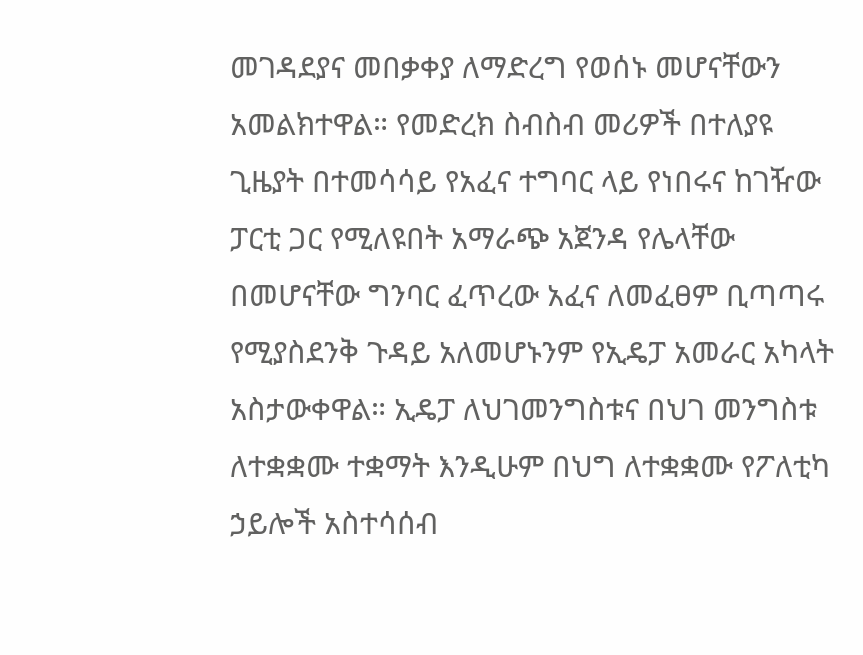መገዳደያና መበቃቀያ ለማድረግ የወሰኑ መሆናቸውን አመልክተዋል። የመድረክ ስብስብ መሪዎች በተለያዩ ጊዜያት በተመሳሳይ የአፈና ተግባር ላይ የነበሩና ከገዥው ፓርቲ ጋር የሚለዩበት አማራጭ አጀንዳ የሌላቸው በመሆናቸው ግንባር ፈጥረው አፈና ለመፈፀም ቢጣጣሩ የሚያስደንቅ ጉዳይ አለመሆኑንም የኢዴፓ አመራር አካላት አስታውቀዋል። ኢዴፓ ለህገመንግስቱና በህገ መንግስቱ ለተቋቋሙ ተቋማት እንዲሁም በህግ ለተቋቋሙ የፖለቲካ ኃይሎች አስተሳሰብ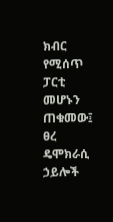ክብር የሚሰጥ ፓርቲ መሆኑን ጠቁመው፤ ፀረ ዴሞክራሲ ኃይሎች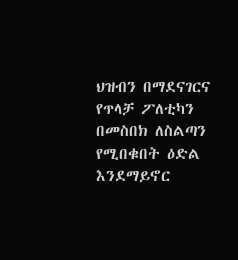ህዝብን በማደናገርና የጥላቻ ፖለቲካን በመስበክ ለስልጣን የሚበቁበት ዕድል እንደማይኖር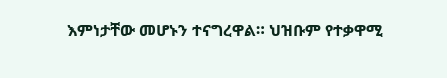እምነታቸው መሆኑን ተናግረዋል። ህዝቡም የተቃዋሚ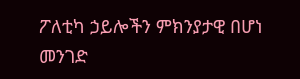ፖለቲካ ኃይሎችን ምክንያታዊ በሆነ መንገድ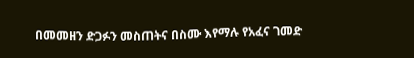በመመዘን ድጋፉን መስጠትና በስሙ እየማሉ የአፈና ገመድ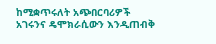ከሚቋጥሩለት አጭበርባሪዎች አገሩንና ዴሞክራሲውን እንዲጠብቅ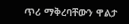ጥሪ ማቅረባቸውን ዋልታ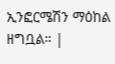ኢንፎርሜሽን ማዕከል ዘግቧል። |